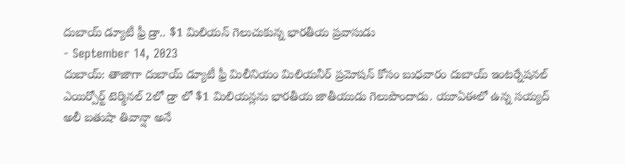దుబాయ్ డ్యూటీ ఫ్రీ డ్రా.. $1 మిలియన్ గెలుచుకున్న భారతీయ ప్రవాసుడు
- September 14, 2023
దుబాయ్: తాజాగా దుబాయ్ డ్యూటీ ఫ్రీ మిలీనియం మిలియనీర్ ప్రమోషన్ కోసం బుధవారం దుబాయ్ ఇంటర్నేషనల్ ఎయిర్పోర్ట్ టెర్మినల్ 2లో డ్రా లో $1 మిలియన్లను భారతీయ జాతీయుడు గెలుపొందాడు. యూఏఈలో ఉన్న సయ్యద్ అలీ బతుషా తివాన్షా అనే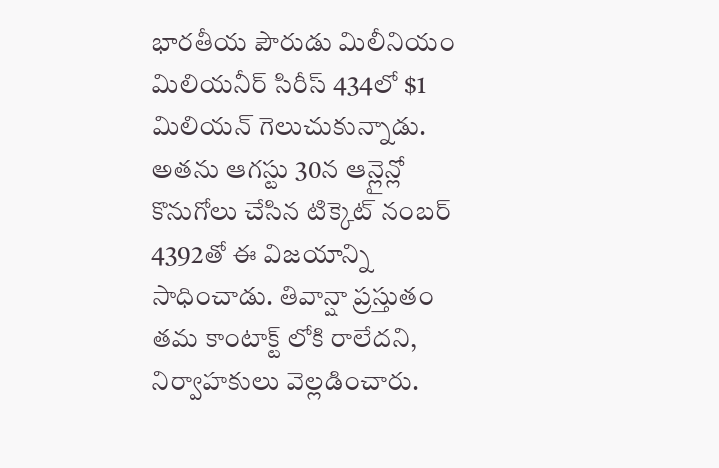భారతీయ పౌరుడు మిలీనియం మిలియనీర్ సిరీస్ 434లో $1 మిలియన్ గెలుచుకున్నాడు. అతను ఆగస్టు 30న ఆన్లైన్లో కొనుగోలు చేసిన టిక్కెట్ నంబర్ 4392తో ఈ విజయాన్ని సాధించాడు. తివాన్షా ప్రస్తుతం తమ కాంటాక్ట్ లోకి రాలేదని, నిర్వాహకులు వెల్లడించారు.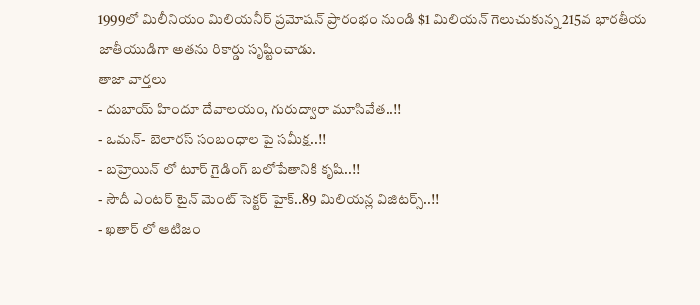1999లో మిలీనియం మిలియనీర్ ప్రమోషన్ ప్రారంభం నుండి $1 మిలియన్ గెలుచుకున్న 215వ భారతీయ జాతీయుడిగా అతను రికార్డు సృష్టించాడు.
తాజా వార్తలు
- దుబాయ్ హిందూ దేవాలయం, గురుద్వారా మూసివేత..!!
- ఒమన్- బెలారస్ సంబంధాల పై సమీక్ష..!!
- బహ్రెయిన్ లో టూర్ గైడింగ్ బలోపేతానికి కృషి..!!
- సౌదీ ఎంటర్ టైన్ మెంట్ సెక్టర్ హైక్..89 మిలియన్ల విజిటర్స్..!!
- ఖతార్ లో ఆటిజం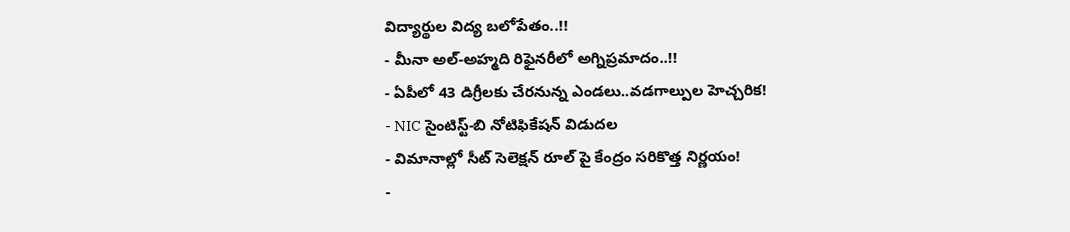విద్యార్థుల విద్య బలోపేతం..!!
- మీనా అల్-అహ్మది రిఫైనరీలో అగ్నిప్రమాదం..!!
- ఏపీలో 43 డిగ్రీలకు చేరనున్న ఎండలు..వడగాల్పుల హెచ్చరిక!
- NIC సైంటిస్ట్-బి నోటిఫికేషన్ విడుదల
- విమానాల్లో సీట్ సెలెక్షన్ రూల్ పై కేంద్రం సరికొత్త నిర్ణయం!
-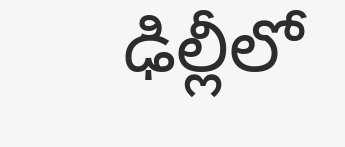ఢిల్లీలో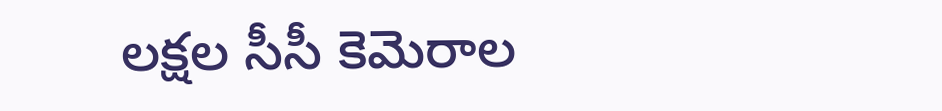లక్షల సీసీ కెమెరాల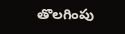తొలగింపు